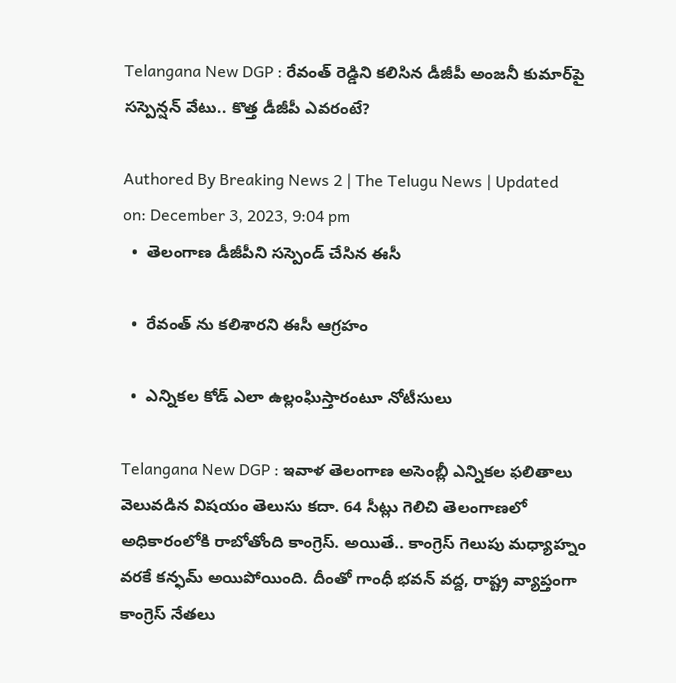Telangana New DGP : రేవంత్ రెడ్డిని కలిసిన డీజీపీ అంజనీ కుమార్‌పై సస్పెన్షన్ వేటు.. కొత్త డీజీపీ ఎవరంటే?

Authored By Breaking News 2 | The Telugu News | Updated on: December 3, 2023, 9:04 pm
  •  తెలంగాణ డీజీపీని సస్పెండ్ చేసిన ఈసీ

  •  రేవంత్ ను కలిశారని ఈసీ ఆగ్రహం

  •  ఎన్నికల కోడ్ ఎలా ఉల్లంఘిస్తారంటూ నోటీసులు

Telangana New DGP : ఇవాళ తెలంగాణ అసెంబ్లీ ఎన్నికల ఫలితాలు వెలువడిన విషయం తెలుసు కదా. 64 సీట్లు గెలిచి తెలంగాణలో అధికారంలోకి రాబోతోంది కాంగ్రెస్. అయితే.. కాంగ్రెస్ గెలుపు మధ్యాహ్నం వరకే కన్ఫమ్ అయిపోయింది. దీంతో గాంధీ భవన్ వద్ద, రాష్ట్ర వ్యాప్తంగా కాంగ్రెస్ నేతలు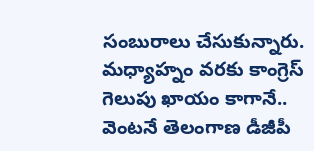సంబురాలు చేసుకున్నారు. మధ్యాహ్నం వరకు కాంగ్రెస్ గెలుపు ఖాయం కాగానే.. వెంటనే తెలంగాణ డీజీపీ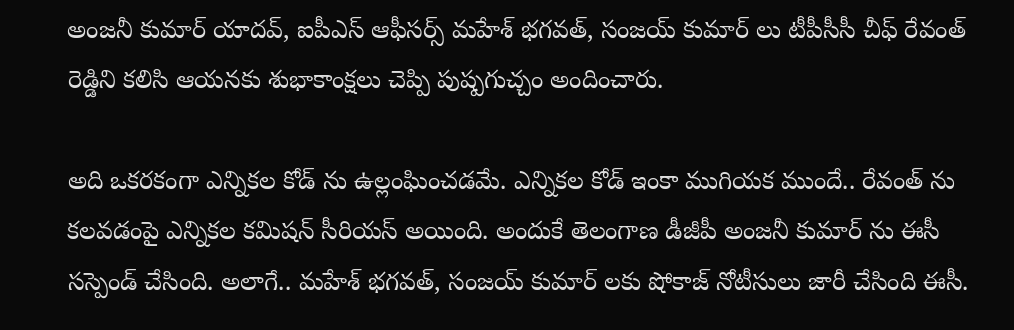అంజనీ కుమార్ యాదవ్, ఐపీఎస్ ఆఫీసర్స్ మహేశ్ భగవత్, సంజయ్ కుమార్ లు టీపీసీసీ చీఫ్ రేవంత్ రెడ్డిని కలిసి ఆయనకు శుభాకాంక్షలు చెప్పి పుష్పగుచ్చం అందించారు.

అది ఒకరకంగా ఎన్నికల కోడ్ ను ఉల్లంఘించడమే. ఎన్నికల కోడ్ ఇంకా ముగియక ముందే.. రేవంత్ ను కలవడంపై ఎన్నికల కమిషన్ సీరియస్ అయింది. అందుకే తెలంగాణ డీజీపీ అంజనీ కుమార్ ను ఈసీ సస్పెండ్ చేసింది. అలాగే.. మహేశ్ భగవత్, సంజయ్ కుమార్ లకు షోకాజ్ నోటీసులు జారీ చేసింది ఈసీ.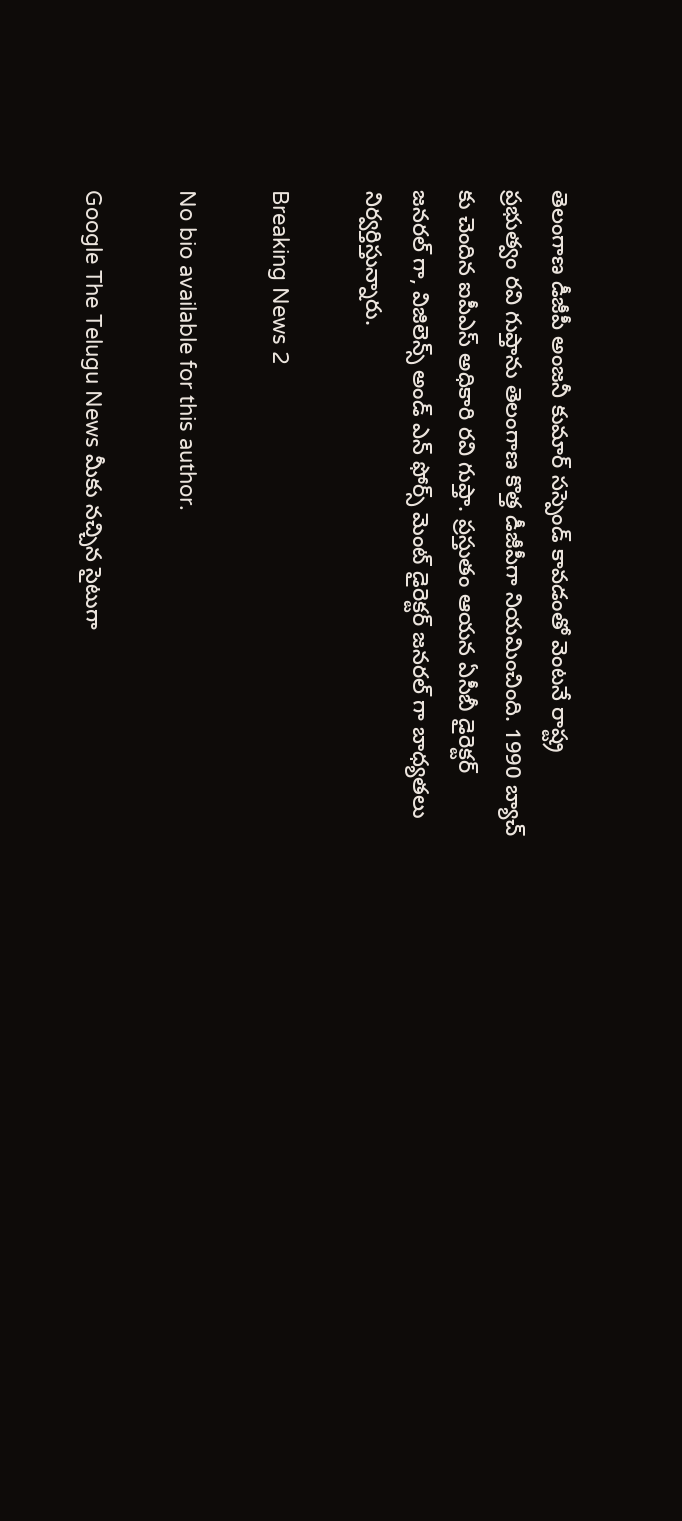తెలంగాణ డీజీపీ అంజనీ కుమార్ సస్పెండ్ కావడంతో వెంటనే రాష్ట్ర ప్రభుత్వం రవి గుప్తాను తెలంగాణ కొత్త డీజీపీగా నియమించింది. 1990 బ్యాచ్ కు చెందిన ఐపీఎస్ అధికారి రవి గుప్తా. ప్రస్తుతం ఆయన ఏసీబీ డైరెక్టర్ జనరల్ గా, విజిలెన్స్ అండ్ ఎన్ ఫోర్స్ మెంట్ డైరెక్టర్ జనరల్ గా బాధ్యతలు నిర్వర్తిస్తున్నారు.

Breaking News 2

No bio available for this author.

Google The Telugu News మీకు నచ్చిన సైటుగా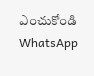ఎంచుకోండి
WhatsApp